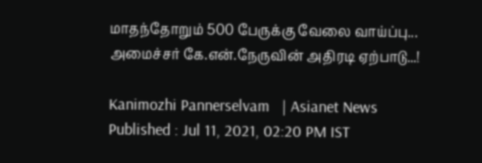மாதந்தோறும் 500 பேருக்கு வேலை வாய்ப்பு... அமைச்சர் கே.என்.நேருவின் அதிரடி ஏற்பாடு...!

Kanimozhi Pannerselvam   | Asianet News
Published : Jul 11, 2021, 02:20 PM IST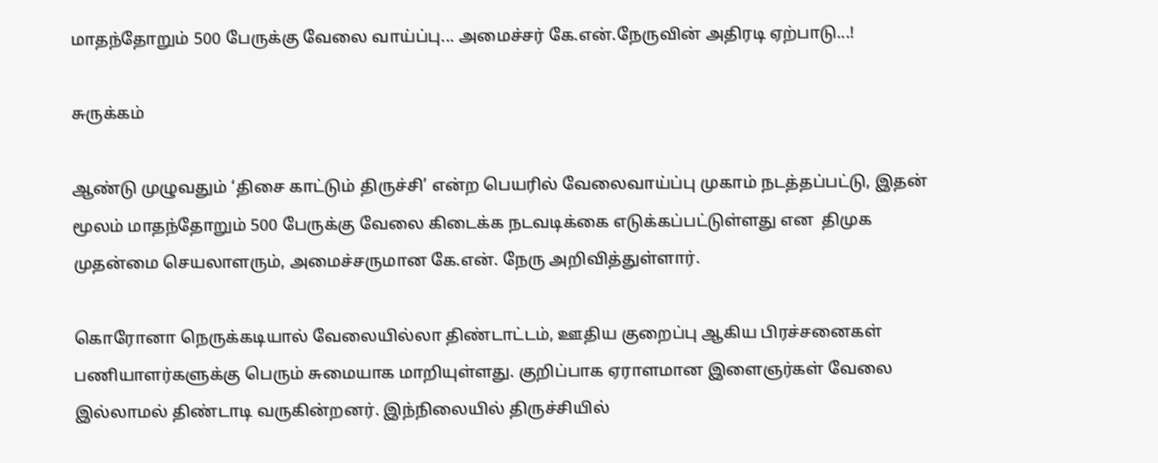மாதந்தோறும் 500 பேருக்கு வேலை வாய்ப்பு... அமைச்சர் கே.என்.நேருவின் அதிரடி ஏற்பாடு...!

சுருக்கம்

ஆண்டு முழுவதும் ‘திசை காட்டும் திருச்சி’ என்ற பெயரில் வேலைவாய்ப்பு முகாம் நடத்தப்பட்டு, இதன் மூலம் மாதந்தோறும் 500 பேருக்கு வேலை கிடைக்க நடவடிக்கை எடுக்கப்பட்டுள்ளது என  திமுக முதன்மை செயலாளரும், அமைச்சருமான கே.என். நேரு அறிவித்துள்ளார்.

கொரோனா நெருக்கடியால் வேலையில்லா திண்டாட்டம், ஊதிய குறைப்பு ஆகிய பிரச்சனைகள் பணியாளர்களுக்கு பெரும் சுமையாக மாறியுள்ளது. குறிப்பாக ஏராளமான இளைஞர்கள் வேலை இல்லாமல் திண்டாடி வருகின்றனர். இந்நிலையில் திருச்சியில்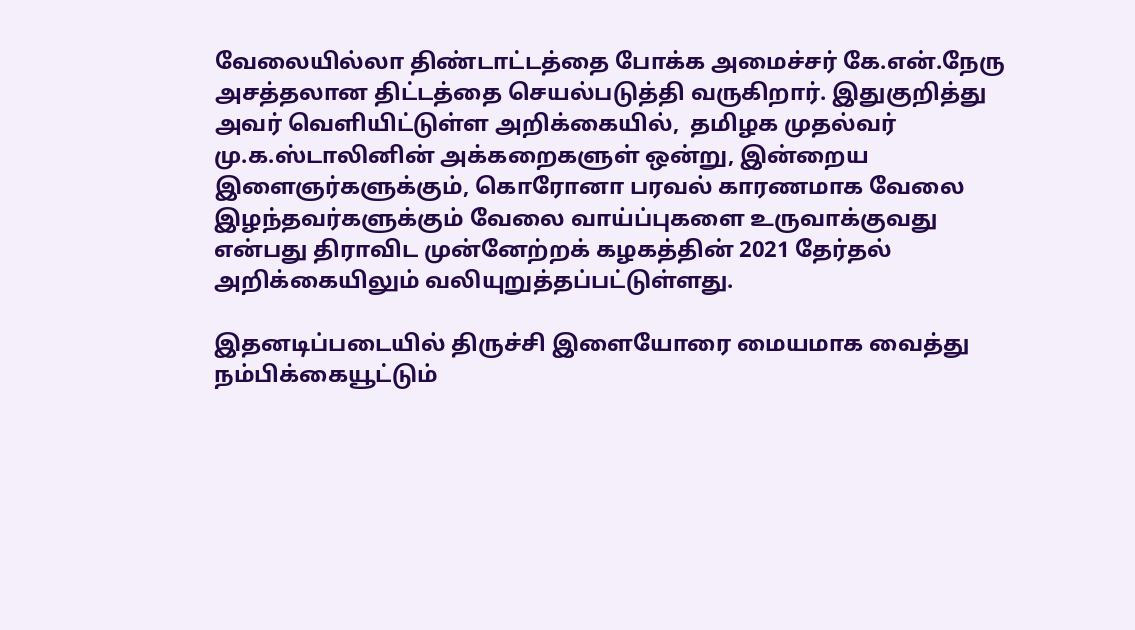வேலையில்லா திண்டாட்டத்தை போக்க அமைச்சர் கே.என்.நேரு அசத்தலான திட்டத்தை செயல்படுத்தி வருகிறார். இதுகுறித்து அவர் வெளியிட்டுள்ள அறிக்கையில்,  தமிழக முதல்வர் மு.க.ஸ்டாலினின் அக்கறைகளுள் ஒன்று, இன்றைய இளைஞர்களுக்கும், கொரோனா பரவல் காரணமாக வேலை இழந்தவர்களுக்கும் வேலை வாய்ப்புகளை உருவாக்குவது என்பது திராவிட முன்னேற்றக் கழகத்தின் 2021 தேர்தல்  அறிக்கையிலும் வலியுறுத்தப்பட்டுள்ளது.

இதனடிப்படையில் திருச்சி இளையோரை மையமாக வைத்து நம்பிக்கையூட்டும்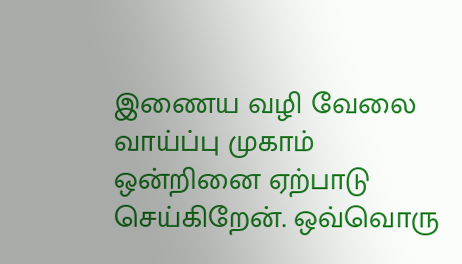இணைய வழி வேலை வாய்ப்பு முகாம் ஒன்றினை ஏற்பாடு செய்கிறேன். ஒவ்வொரு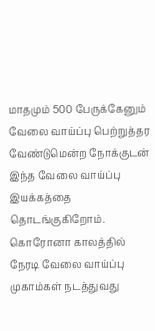மாதமும் 500 பேருக்கேனும் வேலை வாய்ப்பு பெற்றுத்தர வேண்டுமென்ற நோக்குடன் இந்த வேலை வாய்ப்பு இயக்கத்தை தொடங்குகிறோம்.  கொரோனா காலத்தில் நேரடி வேலை வாய்ப்பு முகாம்கள் நடத்துவது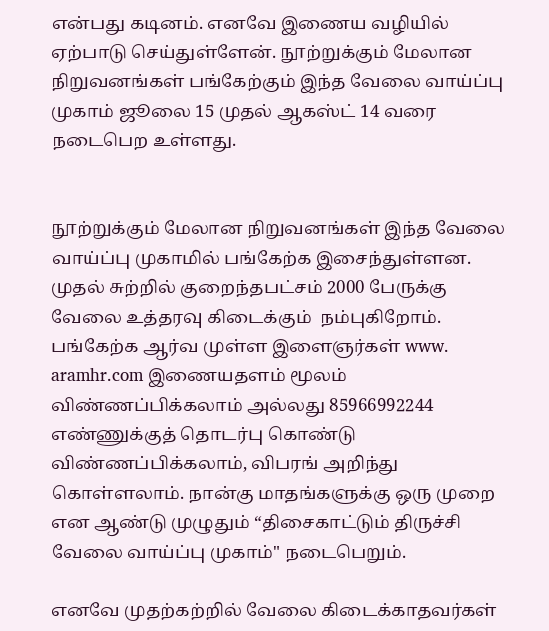என்பது கடினம். எனவே இணைய வழியில் ஏற்பாடு செய்துள்ளேன். நூற்றுக்கும் மேலான நிறுவனங்கள் பங்கேற்கும் இந்த வேலை வாய்ப்பு முகாம் ஜூலை 15 முதல் ஆகஸ்ட் 14 வரை நடைபெற உள்ளது.


நூற்றுக்கும் மேலான நிறுவனங்கள் இந்த வேலை வாய்ப்பு முகாமில் பங்கேற்க இசைந்துள்ளன. முதல் சுற்றில் குறைந்தபட்சம் 2000 பேருக்கு வேலை உத்தரவு கிடைக்கும்  நம்புகிறோம். பங்கேற்க ஆர்வ முள்ள இளைஞர்கள் www. aramhr.com இணையதளம் மூலம் விண்ணப்பிக்கலாம் அல்லது 85966992244 எண்ணுக்குத் தொடர்பு கொண்டு விண்ணப்பிக்கலாம், விபரங் அறிந்து கொள்ளலாம். நான்கு மாதங்களுக்கு ஒரு முறை என ஆண்டு முழுதும் “திசைகாட்டும் திருச்சி வேலை வாய்ப்பு முகாம்" நடைபெறும்.

எனவே முதற்கற்றில் வேலை கிடைக்காதவர்கள்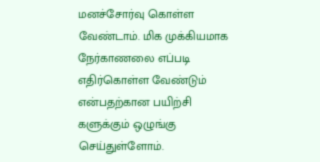மனச்சோர்வு கொள்ள வேண்டாம். மிக முக்கியமாக நேர்காணலை எப்படி எதிர்கொள்ள வேண்டும் என்பதற்கான பயிற்சி களுக்கும் ஒழுங்கு செய்துள்ளோம்.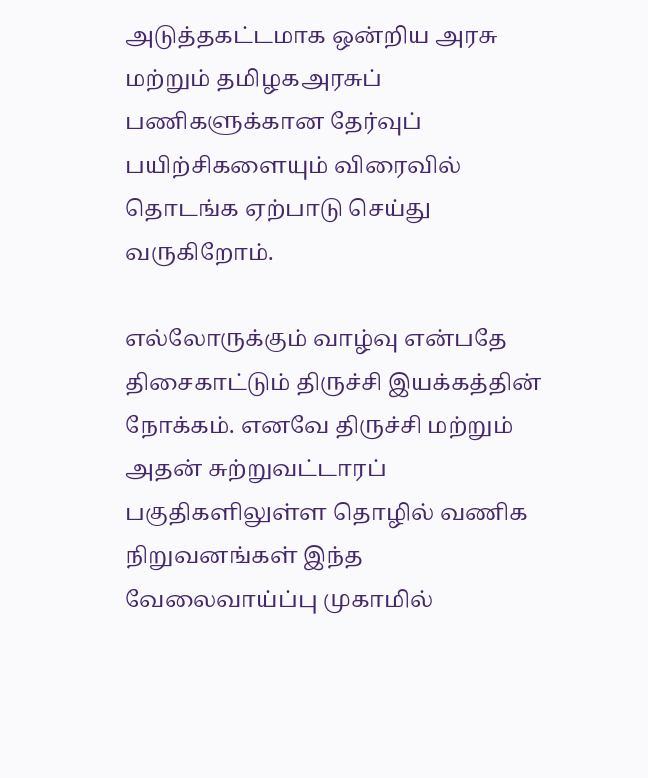அடுத்தகட்டமாக ஒன்றிய அரசு மற்றும் தமிழகஅரசுப் பணிகளுக்கான தேர்வுப் பயிற்சிகளையும் விரைவில் தொடங்க ஏற்பாடு செய்து வருகிறோம்.

எல்லோருக்கும் வாழ்வு என்பதே திசைகாட்டும் திருச்சி இயக்கத்தின் நோக்கம். எனவே திருச்சி மற்றும் அதன் சுற்றுவட்டாரப் பகுதிகளிலுள்ள தொழில் வணிக நிறுவனங்கள் இந்த வேலைவாய்ப்பு முகாமில்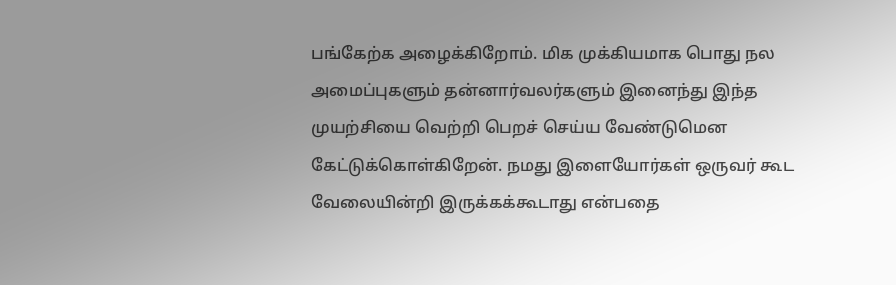பங்கேற்க அழைக்கிறோம். மிக முக்கியமாக பொது நல அமைப்புகளும் தன்னார்வலர்களும் இனைந்து இந்த முயற்சியை வெற்றி பெறச் செய்ய வேண்டுமென கேட்டுக்கொள்கிறேன். நமது இளையோர்கள் ஒருவர் கூட வேலையின்றி இருக்கக்கூடாது என்பதை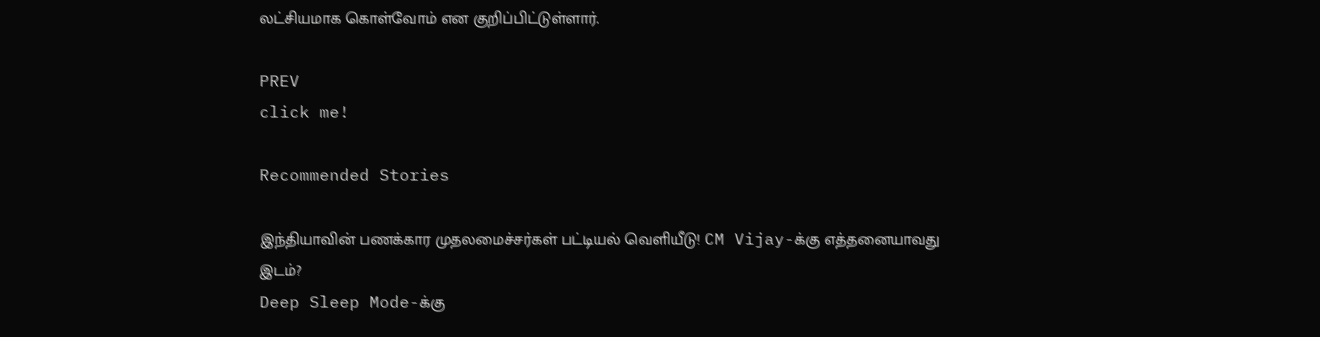லட்சியமாக கொள்வோம் என குறிப்பிட்டுள்ளார்.

PREV
click me!

Recommended Stories

இந்தியாவின் பணக்கார முதலமைச்சர்கள் பட்டியல் வெளியீடு! CM Vijay-க்கு எத்தனையாவது இடம்?
Deep Sleep Mode-க்கு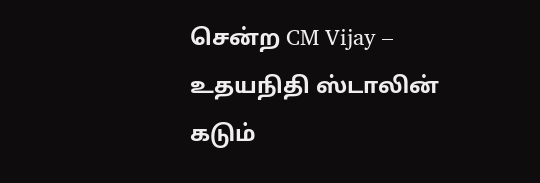சென்ற CM Vijay – உதயநிதி ஸ்டாலின் கடும்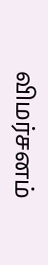விமர்சனம்